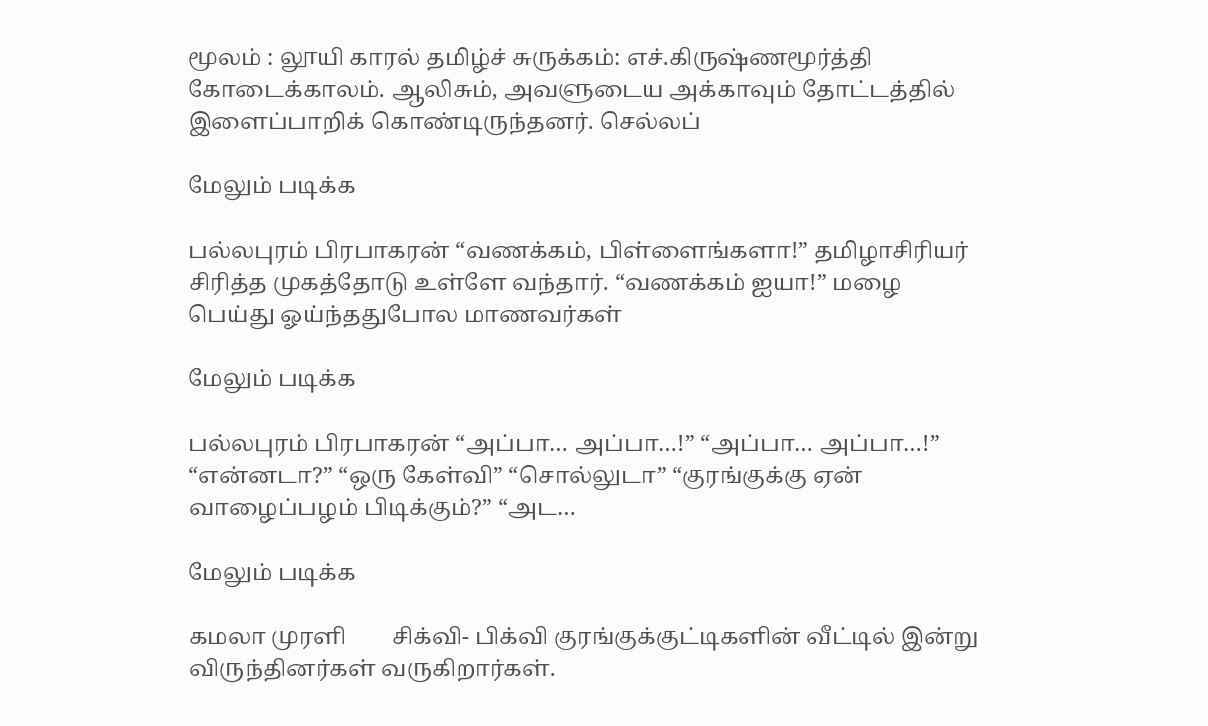மூலம் : லூயி காரல் தமிழ்ச் சுருக்கம்: எச்.கிருஷ்ணமூர்த்தி கோடைக்காலம். ஆலிசும், அவளுடைய அக்காவும் தோட்டத்தில் இளைப்பாறிக் கொண்டிருந்தனர். செல்லப்

மேலும் படிக்க

பல்லபுரம் பிரபாகரன் “வணக்கம், பிள்ளைங்களா!” தமிழாசிரியர் சிரித்த முகத்தோடு உள்ளே வந்தார். “வணக்கம் ஐயா!” மழை பெய்து ஓய்ந்ததுபோல மாணவர்கள்

மேலும் படிக்க

பல்லபுரம் பிரபாகரன் “அப்பா… அப்பா…!” “அப்பா… அப்பா…!” “என்னடா?” “ஒரு கேள்வி” “சொல்லுடா” “குரங்குக்கு ஏன் வாழைப்பழம் பிடிக்கும்?” “அட…

மேலும் படிக்க

கமலா முரளி        சிக்வி- பிக்வி குரங்குக்குட்டிகளின் வீட்டில் இன்று விருந்தினர்கள் வருகிறார்கள்.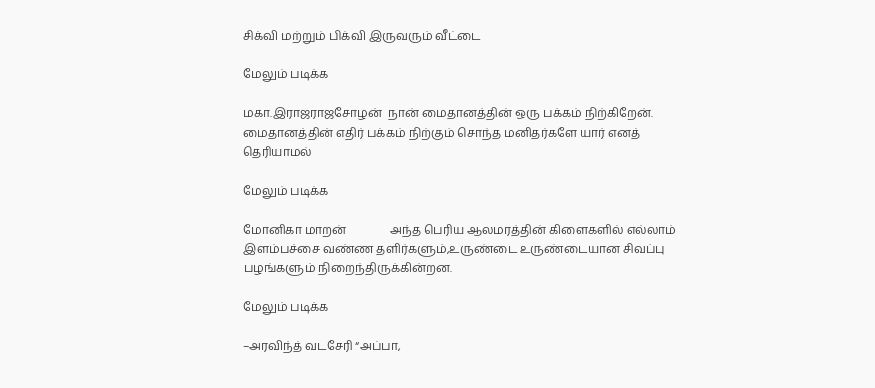சிக்வி மற்றும் பிக்வி இருவரும் வீட்டை

மேலும் படிக்க

மகா.இராஜராஜசோழன்  நான் மைதானத்தின் ஒரு பக்கம் நிற்கிறேன். மைதானத்தின் எதிர் பக்கம் நிற்கும் சொந்த மனிதர்களே யார் எனத் தெரியாமல்

மேலும் படிக்க

மோனிகா மாறன்               அந்த பெரிய ஆலமரத்தின் கிளைகளில் எல்லாம் இளம்பச்சை வண்ண தளிர்களும்,உருண்டை உருண்டையான சிவப்பு பழங்களும் நிறைந்திருக்கின்றன.

மேலும் படிக்க

–அரவிந்த் வடசேரி “அப்பா,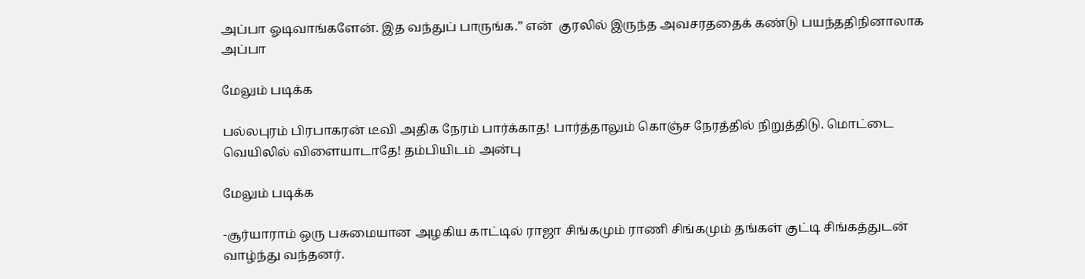அப்பா ஓடிவாங்களேன். இத வந்துப் பாருங்க.” என்  குரலில் இருந்த அவசரததைக் கண்டு பயந்ததிநினாலாக  அப்பா

மேலும் படிக்க

பல்லபுரம் பிரபாகரன் டீவி அதிக நேரம் பார்க்காத! பார்த்தாலும் கொஞ்ச நேரத்தில் நிறுத்திடு. மொட்டை வெயிலில் விளையாடாதே! தம்பியிடம் அன்பு

மேலும் படிக்க

-சூர்யாராம் ஒரு பசுமையான அழகிய காட்டில் ராஜா சிங்கமும் ராணி சிங்கமும் தங்கள் குட்டி சிங்கத்துடன் வாழ்ந்து வந்தனர்.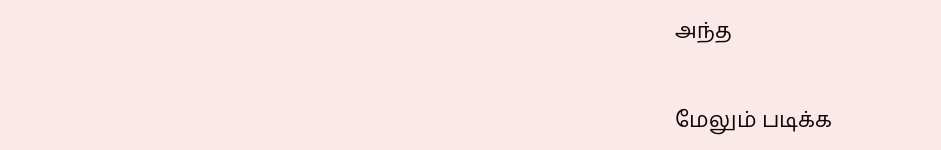அந்த

மேலும் படிக்க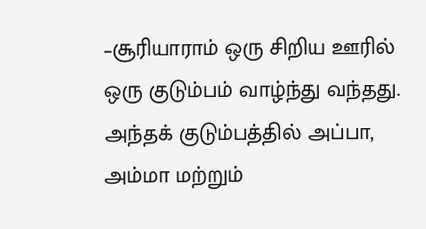–சூரியாராம் ஒரு சிறிய ஊரில் ஒரு குடும்பம் வாழ்ந்து வந்தது. அந்தக் குடும்பத்தில் அப்பா, அம்மா மற்றும்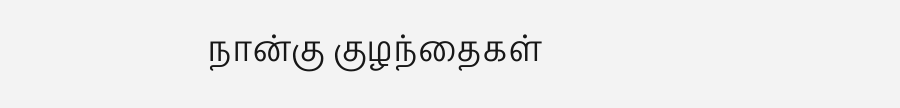நான்கு குழந்தைகள்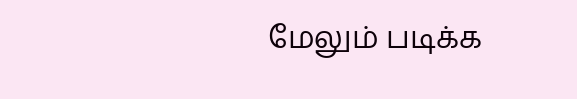மேலும் படிக்க